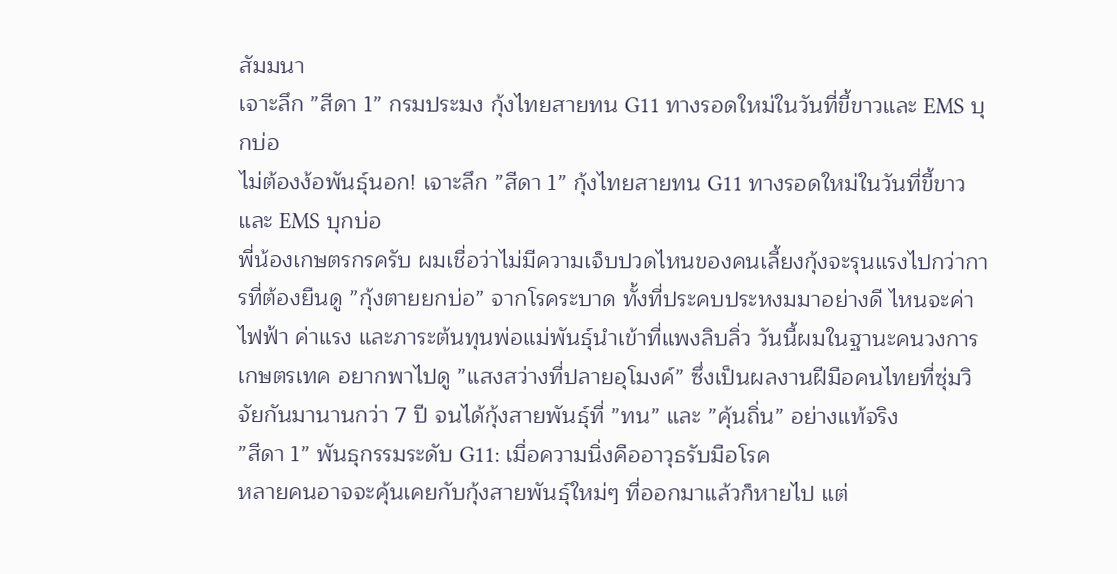สัมมนา
เจาะลึก ”สีดา 1” กรมประมง กุ้งไทยสายทน G11 ทางรอดใหม่ในวันที่ขี้ขาวและ EMS บุกบ่อ
ไม่ต้องง้อพันธุ์นอก! เจาะลึก ”สีดา 1” กุ้งไทยสายทน G11 ทางรอดใหม่ในวันที่ขี้ขาวและ EMS บุกบ่อ
พี่น้องเกษตรกรครับ ผมเชื่อว่าไม่มีความเจ็บปวดไหนของคนเลี้ยงกุ้งจะรุนแรงไปกว่าการที่ต้องยืนดู ”กุ้งตายยกบ่อ” จากโรคระบาด ทั้งที่ประคบประหงมมาอย่างดี ไหนจะค่าไฟฟ้า ค่าแรง และภาระต้นทุนพ่อแม่พันธุ์นำเข้าที่แพงลิบลิ่ว วันนี้ผมในฐานะคนวงการเกษตรเทค อยากพาไปดู ”แสงสว่างที่ปลายอุโมงค์” ซึ่งเป็นผลงานฝีมือคนไทยที่ซุ่มวิจัยกันมานานกว่า 7 ปี จนได้กุ้งสายพันธุ์ที่ ”ทน” และ ”คุ้นถิ่น” อย่างแท้จริง
”สีดา 1” พันธุกรรมระดับ G11: เมื่อความนิ่งคืออาวุธรับมือโรค
หลายคนอาจจะคุ้นเคยกับกุ้งสายพันธุ์ใหม่ๆ ที่ออกมาแล้วก็หายไป แต่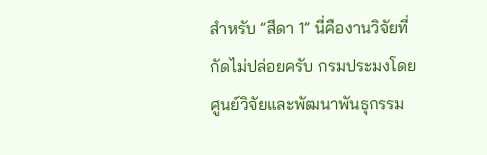สำหรับ ”สีดา 1” นี่คืองานวิจัยที่กัดไม่ปล่อยครับ กรมประมงโดย ศูนย์วิจัยและพัฒนาพันธุกรรม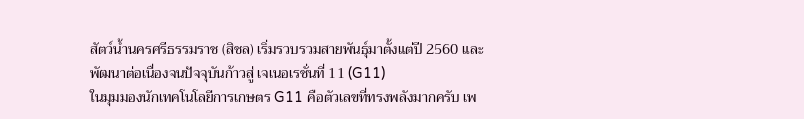สัตว์น้ำนครศรีธรรมราช (สิชล) เริ่มรวบรวมสายพันธุ์มาตั้งแต่ปี 2560 และพัฒนาต่อเนื่องจนปัจจุบันก้าวสู่ เจเนอเรชั่นที่ 11 (G11)
ในมุมมองนักเทคโนโลยีการเกษตร G11 คือตัวเลขที่ทรงพลังมากครับ เพ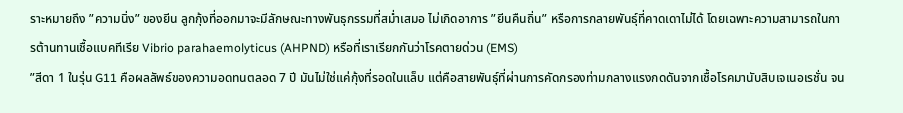ราะหมายถึง ”ความนิ่ง” ของยีน ลูกกุ้งที่ออกมาจะมีลักษณะทางพันธุกรรมที่สม่ำเสมอ ไม่เกิดอาการ ”ยีนคืนถิ่น” หรือการกลายพันธุ์ที่คาดเดาไม่ได้ โดยเฉพาะความสามารถในการต้านทานเชื้อแบคทีเรีย Vibrio parahaemolyticus (AHPND) หรือที่เราเรียกกันว่าโรคตายด่วน (EMS)
”สีดา 1 ในรุ่น G11 คือผลลัพธ์ของความอดทนตลอด 7 ปี มันไม่ใช่แค่กุ้งที่รอดในแล็บ แต่คือสายพันธุ์ที่ผ่านการคัดกรองท่ามกลางแรงกดดันจากเชื้อโรคมานับสิบเจเนอเรชั่น จน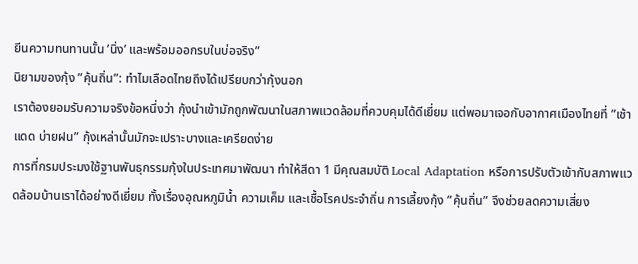ยีนความทนทานนั้น ’นิ่ง’ และพร้อมออกรบในบ่อจริง”
นิยามของกุ้ง ”คุ้นถิ่น”: ทำไมเลือดไทยถึงได้เปรียบกว่ากุ้งนอก
เราต้องยอมรับความจริงข้อหนึ่งว่า กุ้งนำเข้ามักถูกพัฒนาในสภาพแวดล้อมที่ควบคุมได้ดีเยี่ยม แต่พอมาเจอกับอากาศเมืองไทยที่ ”เช้าแดด บ่ายฝน” กุ้งเหล่านั้นมักจะเปราะบางและเครียดง่าย
การที่กรมประมงใช้ฐานพันธุกรรมกุ้งในประเทศมาพัฒนา ทำให้สีดา 1 มีคุณสมบัติ Local Adaptation หรือการปรับตัวเข้ากับสภาพแวดล้อมบ้านเราได้อย่างดีเยี่ยม ทั้งเรื่องอุณหภูมิน้ำ ความเค็ม และเชื้อโรคประจำถิ่น การเลี้ยงกุ้ง ”คุ้นถิ่น” จึงช่วยลดความเสี่ยง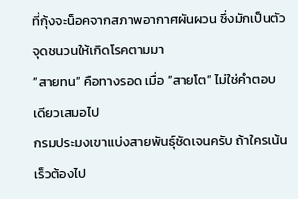ที่กุ้งจะน็อคจากสภาพอากาศผันผวน ซึ่งมักเป็นตัวจุดชนวนให้เกิดโรคตามมา
”สายทน” คือทางรอด เมื่อ ”สายโต” ไม่ใช่คำตอบเดียวเสมอไป
กรมประมงเขาแบ่งสายพันธุ์ชัดเจนครับ ถ้าใครเน้นเร็วต้องไป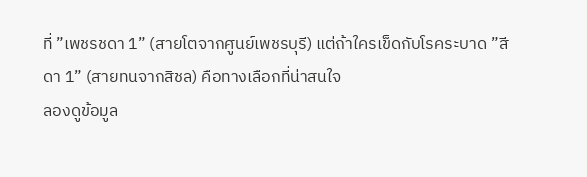ที่ ”เพชรชดา 1” (สายโตจากศูนย์เพชรบุรี) แต่ถ้าใครเข็ดกับโรคระบาด ”สีดา 1” (สายทนจากสิชล) คือทางเลือกที่น่าสนใจ
ลองดูข้อมูล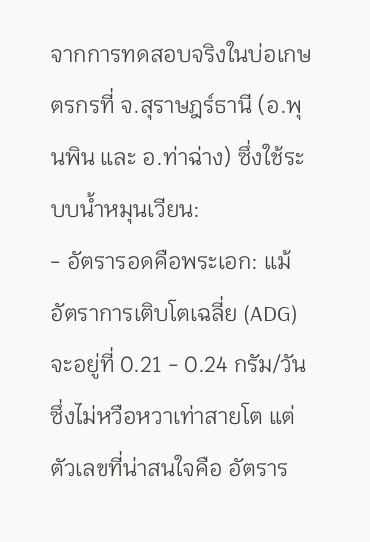จากการทดสอบจริงในบ่อเกษตรกรที่ จ.สุราษฎร์ธานี (อ.พุนพิน และ อ.ท่าฉ่าง) ซึ่งใช้ระบบน้ำหมุนเวียน:
- อัตรารอดคือพระเอก: แม้อัตราการเติบโตเฉลี่ย (ADG) จะอยู่ที่ 0.21 - 0.24 กรัม/วัน ซึ่งไม่หวือหวาเท่าสายโต แต่ตัวเลขที่น่าสนใจคือ อัตราร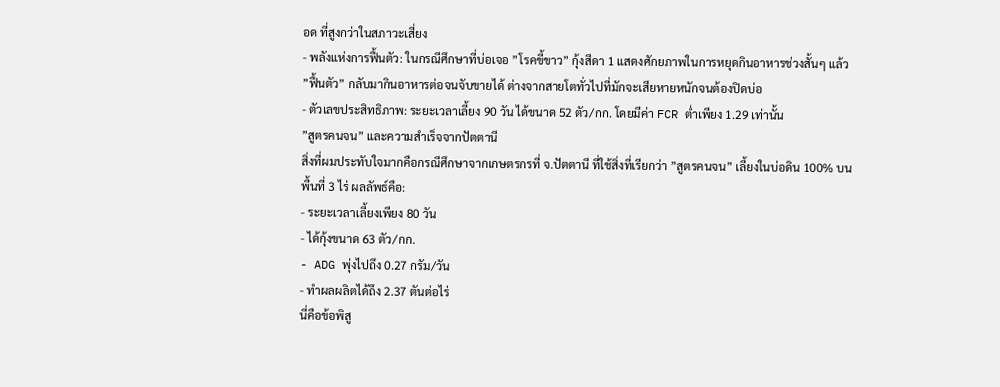อด ที่สูงกว่าในสภาวะเสี่ยง
- พลังแห่งการฟื้นตัว: ในกรณีศึกษาที่บ่อเจอ ”โรคขี้ขาว” กุ้งสีดา 1 แสดงศักยภาพในการหยุดกินอาหารช่วงสั้นๆ แล้ว ”ฟื้นตัว” กลับมากินอาหารต่อจนจับขายได้ ต่างจากสายโตทั่วไปที่มักจะเสียหายหนักจนต้องปิดบ่อ
- ตัวเลขประสิทธิภาพ: ระยะเวลาเลี้ยง 90 วัน ได้ขนาด 52 ตัว/กก. โดยมีค่า FCR ต่ำเพียง 1.29 เท่านั้น
”สูตรคนจน” และความสำเร็จจากปัตตานี
สิ่งที่ผมประทับใจมากคือกรณีศึกษาจากเกษตรกรที่ จ.ปัตตานี ที่ใช้สิ่งที่เรียกว่า ”สูตรคนจน” เลี้ยงในบ่อดิน 100% บนพื้นที่ 3 ไร่ ผลลัพธ์คือ:
- ระยะเวลาเลี้ยงเพียง 80 วัน
- ได้กุ้งขนาด 63 ตัว/กก.
- ADG พุ่งไปถึง 0.27 กรัม/วัน
- ทำผลผลิตได้ถึง 2.37 ตันต่อไร่
นี่คือข้อพิสู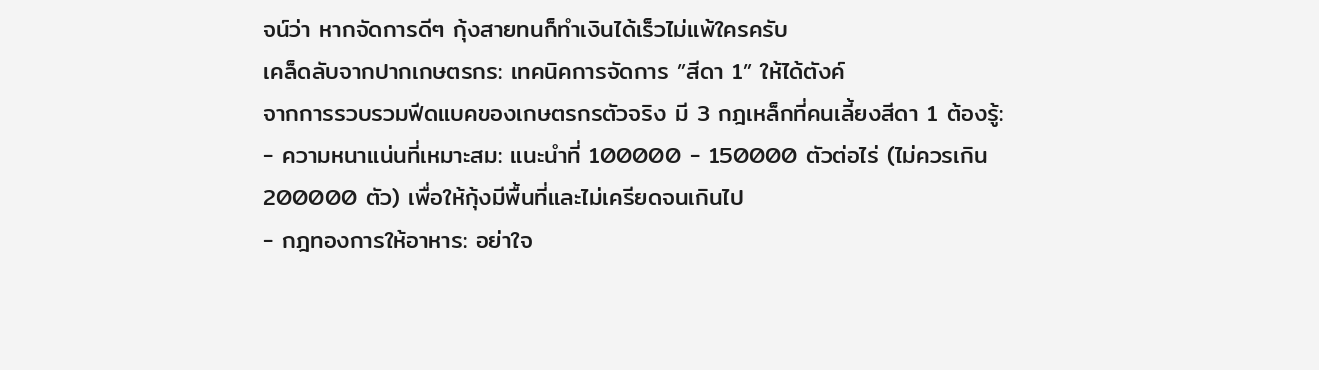จน์ว่า หากจัดการดีๆ กุ้งสายทนก็ทำเงินได้เร็วไม่แพ้ใครครับ
เคล็ดลับจากปากเกษตรกร: เทคนิคการจัดการ ”สีดา 1” ให้ได้ตังค์
จากการรวบรวมฟีดแบคของเกษตรกรตัวจริง มี 3 กฎเหล็กที่คนเลี้ยงสีดา 1 ต้องรู้:
- ความหนาแน่นที่เหมาะสม: แนะนำที่ 100000 - 150000 ตัวต่อไร่ (ไม่ควรเกิน 200000 ตัว) เพื่อให้กุ้งมีพื้นที่และไม่เครียดจนเกินไป
- กฎทองการให้อาหาร: อย่าใจ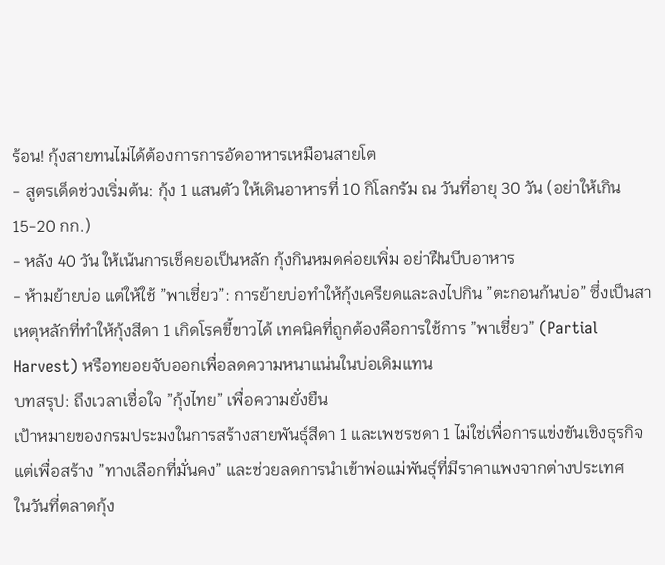ร้อน! กุ้งสายทนไม่ได้ต้องการการอัดอาหารเหมือนสายโต
- สูตรเด็ดช่วงเริ่มต้น: กุ้ง 1 แสนตัว ให้เดินอาหารที่ 10 กิโลกรัม ณ วันที่อายุ 30 วัน (อย่าให้เกิน 15-20 กก.)
- หลัง 40 วัน ให้เน้นการเช็คยอเป็นหลัก กุ้งกินหมดค่อยเพิ่ม อย่าฝืนบีบอาหาร
- ห้ามย้ายบ่อ แต่ให้ใช้ ”พาเชี่ยว”: การย้ายบ่อทำให้กุ้งเครียดและลงไปกิน ”ตะกอนก้นบ่อ” ซึ่งเป็นสาเหตุหลักที่ทำให้กุ้งสีดา 1 เกิดโรคขี้ขาวได้ เทคนิคที่ถูกต้องคือการใช้การ ”พาเชี่ยว” (Partial Harvest) หรือทยอยจับออกเพื่อลดความหนาแน่นในบ่อเดิมแทน
บทสรุป: ถึงเวลาเชื่อใจ ”กุ้งไทย” เพื่อความยั่งยืน
เป้าหมายของกรมประมงในการสร้างสายพันธุ์สีดา 1 และเพชรชดา 1 ไม่ใช่เพื่อการแข่งขันเชิงธุรกิจ แต่เพื่อสร้าง ”ทางเลือกที่มั่นคง” และช่วยลดการนำเข้าพ่อแม่พันธุ์ที่มีราคาแพงจากต่างประเทศ
ในวันที่ตลาดกุ้ง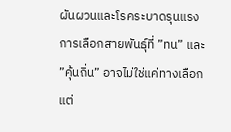ผันผวนและโรคระบาดรุนแรง การเลือกสายพันธุ์ที่ ”ทน” และ ”คุ้นถิ่น” อาจไม่ใช่แค่ทางเลือก แต่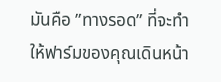มันคือ ”ทางรอด” ที่จะทำให้ฟาร์มของคุณเดินหน้า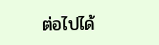ต่อไปได้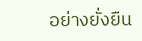อย่างยั่งยืน